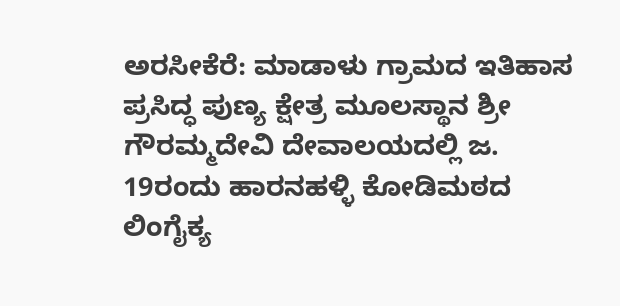ಅರಸೀಕೆರೆ: ಮಾಡಾಳು ಗ್ರಾಮದ ಇತಿಹಾಸ ಪ್ರಸಿದ್ಧ ಪುಣ್ಯ ಕ್ಷೇತ್ರ ಮೂಲಸ್ಥಾನ ಶ್ರೀ ಗೌರಮ್ಮದೇವಿ ದೇವಾಲಯದಲ್ಲಿ ಜ. 19ರಂದು ಹಾರನಹಳ್ಳಿ ಕೋಡಿಮಠದ ಲಿಂಗೈಕ್ಯ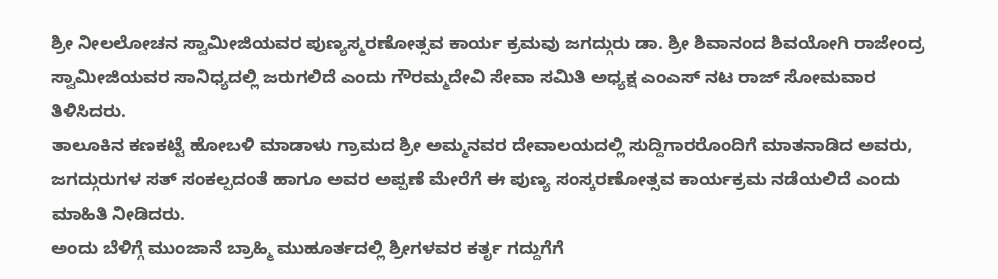ಶ್ರೀ ನೀಲಲೋಚನ ಸ್ವಾಮೀಜಿಯವರ ಪುಣ್ಯಸ್ಮರಣೋತ್ಸವ ಕಾರ್ಯ ಕ್ರಮವು ಜಗದ್ಗುರು ಡಾ. ಶ್ರೀ ಶಿವಾನಂದ ಶಿವಯೋಗಿ ರಾಜೇಂದ್ರ ಸ್ವಾಮೀಜಿಯವರ ಸಾನಿಧ್ಯದಲ್ಲಿ ಜರುಗಲಿದೆ ಎಂದು ಗೌರಮ್ಮದೇವಿ ಸೇವಾ ಸಮಿತಿ ಅಧ್ಯಕ್ಷ ಎಂಎಸ್ ನಟ ರಾಜ್ ಸೋಮವಾರ ತಿಳಿಸಿದರು.
ತಾಲೂಕಿನ ಕಣಕಟ್ಟೆ ಹೋಬಳಿ ಮಾಡಾಳು ಗ್ರಾಮದ ಶ್ರೀ ಅಮ್ಮನವರ ದೇವಾಲಯದಲ್ಲಿ ಸುದ್ದಿಗಾರರೊಂದಿಗೆ ಮಾತನಾಡಿದ ಅವರು, ಜಗದ್ಗುರುಗಳ ಸತ್ ಸಂಕಲ್ಪದಂತೆ ಹಾಗೂ ಅವರ ಅಪ್ಪಣೆ ಮೇರೆಗೆ ಈ ಪುಣ್ಯ ಸಂಸ್ಕರಣೋತ್ಸವ ಕಾರ್ಯಕ್ರಮ ನಡೆಯಲಿದೆ ಎಂದು ಮಾಹಿತಿ ನೀಡಿದರು.
ಅಂದು ಬೆಳಿಗ್ಗೆ ಮುಂಜಾನೆ ಬ್ರಾಹ್ಮಿ ಮುಹೂರ್ತದಲ್ಲಿ ಶ್ರೀಗಳವರ ಕರ್ತೃ ಗದ್ದುಗೆಗೆ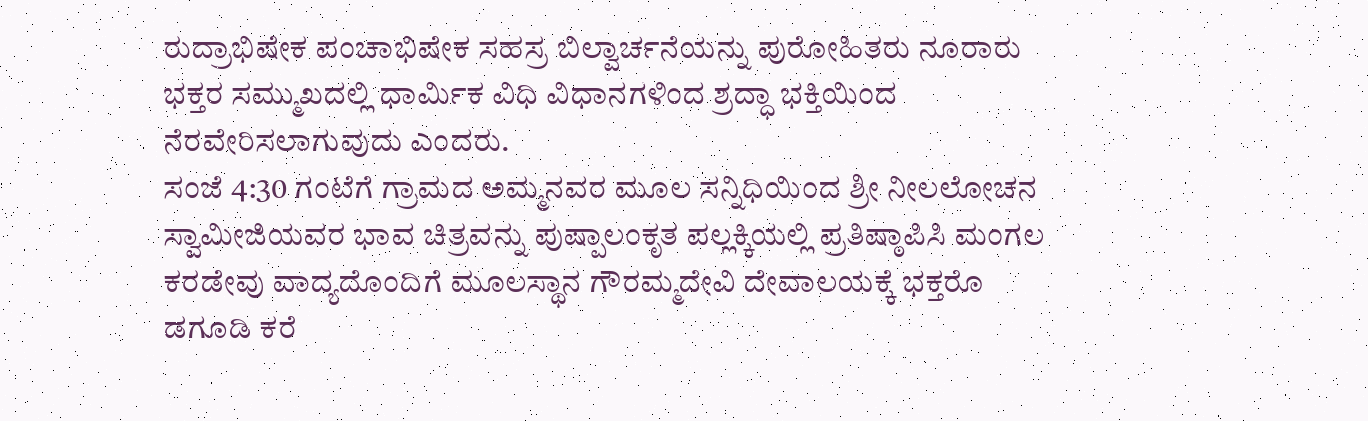ರುದ್ರಾಭಿಷೇಕ ಪಂಚಾಭಿಷೇಕ ಸಹಸ್ರ ಬಿಲ್ವಾರ್ಚನೆಯನ್ನು ಪುರೋಹಿತರು ನೂರಾರು ಭಕ್ತರ ಸಮ್ಮುಖದಲ್ಲಿ ಧಾರ್ಮಿಕ ವಿಧಿ ವಿಧಾನಗಳಿಂದ ಶ್ರದ್ಧಾ ಭಕ್ತಿಯಿಂದ ನೆರವೇರಿಸಲಾಗುವುದು ಎಂದರು.
ಸಂಜೆ 4:30 ಗಂಟೆಗೆ ಗ್ರಾಮದ ಅಮ್ಮನವರ ಮೂಲ ಸನ್ನಿಧಿಯಿಂದ ಶ್ರೀ ನೀಲಲೋಚನ ಸ್ವಾಮೀಜಿಯವರ ಭಾವ ಚಿತ್ರವನ್ನು ಪುಷ್ಪಾಲಂಕೃತ ಪಲ್ಲಕ್ಕಿಯಲ್ಲಿ ಪ್ರತಿಷ್ಠಾಪಿಸಿ ಮಂಗಲ ಕರಡೇವು ವಾದ್ಯದೊಂದಿಗೆ ಮೂಲಸ್ಥಾನ ಗೌರಮ್ಮದೇವಿ ದೇವಾಲಯಕ್ಕೆ ಭಕ್ತರೊ ಡಗೂಡಿ ಕರೆ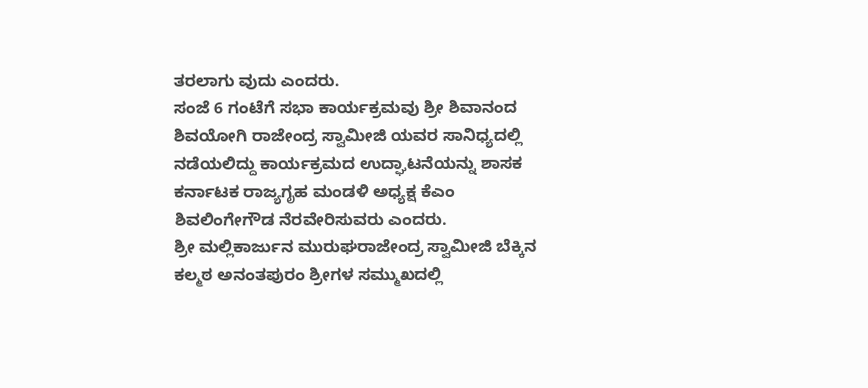ತರಲಾಗು ವುದು ಎಂದರು.
ಸಂಜೆ 6 ಗಂಟೆಗೆ ಸಭಾ ಕಾರ್ಯಕ್ರಮವು ಶ್ರೀ ಶಿವಾನಂದ ಶಿವಯೋಗಿ ರಾಜೇಂದ್ರ ಸ್ವಾಮೀಜಿ ಯವರ ಸಾನಿಧ್ಯದಲ್ಲಿ ನಡೆಯಲಿದ್ದು ಕಾರ್ಯಕ್ರಮದ ಉದ್ಘಾಟನೆಯನ್ನು ಶಾಸಕ ಕರ್ನಾಟಕ ರಾಜ್ಯಗೃಹ ಮಂಡಳಿ ಅಧ್ಯಕ್ಷ ಕೆಎಂ ಶಿವಲಿಂಗೇಗೌಡ ನೆರವೇರಿಸುವರು ಎಂದರು.
ಶ್ರೀ ಮಲ್ಲಿಕಾರ್ಜುನ ಮುರುಘರಾಜೇಂದ್ರ ಸ್ವಾಮೀಜಿ ಬೆಕ್ಕಿನ ಕಲ್ಮಠ ಅನಂತಪುರಂ ಶ್ರೀಗಳ ಸಮ್ಮುಖದಲ್ಲಿ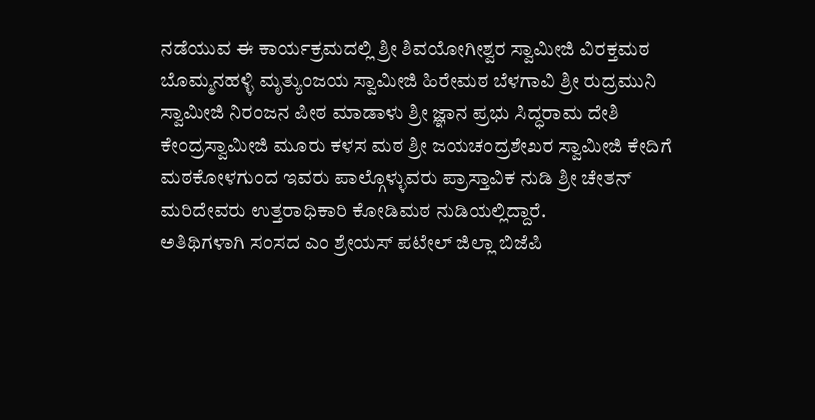ನಡೆಯುವ ಈ ಕಾರ್ಯಕ್ರಮದಲ್ಲಿ ಶ್ರೀ ಶಿವಯೋಗೀಶ್ವರ ಸ್ವಾಮೀಜಿ ವಿರಕ್ತಮಠ ಬೊಮ್ಮನಹಳ್ಳಿ ಮೃತ್ಯುಂಜಯ ಸ್ವಾಮೀಜಿ ಹಿರೇಮಠ ಬೆಳಗಾವಿ ಶ್ರೀ ರುದ್ರಮುನಿ ಸ್ವಾಮೀಜಿ ನಿರಂಜನ ಪೀಠ ಮಾಡಾಳು ಶ್ರೀ ಜ್ಞಾನ ಪ್ರಭು ಸಿದ್ಧರಾಮ ದೇಶಿ ಕೇಂದ್ರಸ್ವಾಮೀಜಿ ಮೂರು ಕಳಸ ಮಠ ಶ್ರೀ ಜಯಚಂದ್ರಶೇಖರ ಸ್ವಾಮೀಜಿ ಕೇದಿಗೆ ಮಠಕೋಳಗುಂದ ಇವರು ಪಾಲ್ಗೊಳ್ಳುವರು ಪ್ರಾಸ್ತಾವಿಕ ನುಡಿ ಶ್ರೀ ಚೇತನ್ ಮರಿದೇವರು ಉತ್ತರಾಧಿಕಾರಿ ಕೋಡಿಮಠ ನುಡಿಯಲ್ಲಿದ್ದಾರೆ.
ಅತಿಥಿಗಳಾಗಿ ಸಂಸದ ಎಂ ಶ್ರೇಯಸ್ ಪಟೇಲ್ ಜಿಲ್ಲಾ ಬಿಜೆಪಿ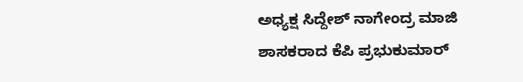ಅಧ್ಯಕ್ಷ ಸಿದ್ದೇಶ್ ನಾಗೇಂದ್ರ ಮಾಜಿ ಶಾಸಕರಾದ ಕೆಪಿ ಪ್ರಭುಕುಮಾರ್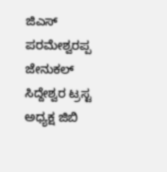ಜಿಎಸ್ ಪರಮೇಶ್ವರಪ್ಪ ಜೇನುಕಲ್ ಸಿದ್ದೇಶ್ವರ ಟ್ರಸ್ಟ ಅಧ್ಯಕ್ಷ ಜಿಬಿ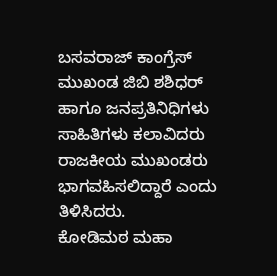ಬಸವರಾಜ್ ಕಾಂಗ್ರೆಸ್ ಮುಖಂಡ ಜಿಬಿ ಶಶಿಧರ್ ಹಾಗೂ ಜನಪ್ರತಿನಿಧಿಗಳು ಸಾಹಿತಿಗಳು ಕಲಾವಿದರು ರಾಜಕೀಯ ಮುಖಂಡರು ಭಾಗವಹಿಸಲಿದ್ದಾರೆ ಎಂದು ತಿಳಿಸಿದರು.
ಕೋಡಿಮಠ ಮಹಾ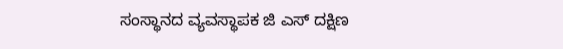ಸಂಸ್ಥಾನದ ವ್ಯವಸ್ಥಾಪಕ ಜಿ ಎಸ್ ದಕ್ಷಿಣ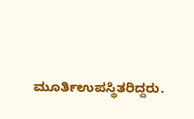ಮೂರ್ತಿಉಪಸ್ಥಿತರಿದ್ದರು.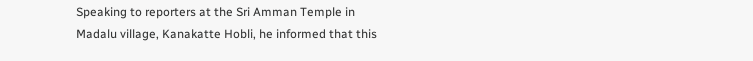Speaking to reporters at the Sri Amman Temple in Madalu village, Kanakatte Hobli, he informed that this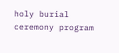holy burial ceremony program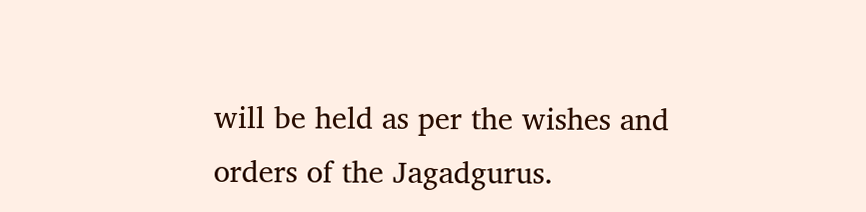will be held as per the wishes and orders of the Jagadgurus.